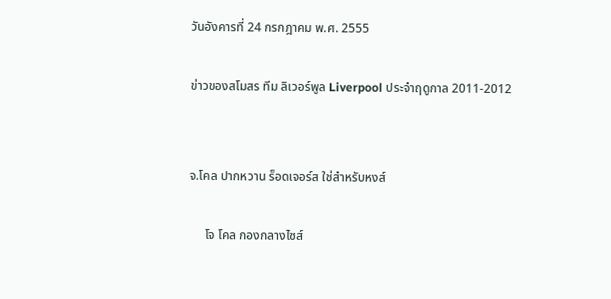วันอังคารที่ 24 กรกฎาคม พ.ศ. 2555

ข่าวของสโมสร ทีม ลิเวอร์พูล Liverpool ประจำฤดูกาล 2011-2012


จ.โคล ปากหวาน ร็อดเจอร์ส ใช่สำหรับหงส์

     โจ โคล กองกลางไซส์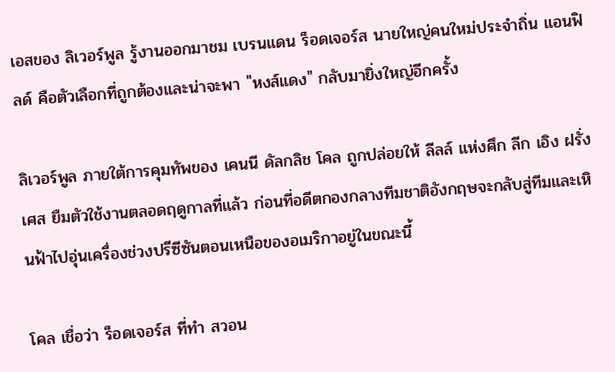เอสของ ลิเวอร์พูล รู้งานออกมาชม เบรนแดน ร็อดเจอร์ส นายใหญ่คนใหม่ประจำถิ่น แอนฟิลด์ คือตัวเลือกที่ถูกต้องและน่าจะพา "หงส์แดง" กลับมายิ่งใหญ่อีกครั้ง

ลิเวอร์พูล ภายใต้การคุมทัพของ เคนนี ดัลกลิช โคล ถูกปล่อยให้ ลีลล์ แห่งศึก ลีก เอิง ฝรั่งเศส ยืมตัวใช้งานตลอดฤดูกาลที่แล้ว ก่อนที่อดีตกองกลางทีมชาติอังกฤษจะกลับสู่ทีมและเหินฟ้าไปอุ่นเครื่องช่วงปรีซีซันตอนเหนือของอเมริกาอยู่ในขณะนี้

โคล เชื่อว่า ร็อดเจอร์ส ที่ทำ สวอน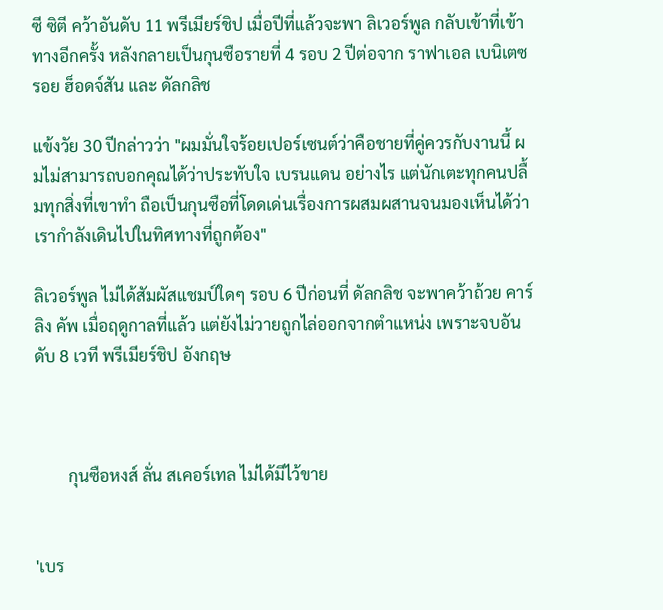ซี ซิตี คว้าอันดับ 11 พรีเมียร์ชิป เมื่อปีที่แล้วจะพา ลิเวอร์พูล กลับเข้าที่เข้าทางอีกครั้ง หลังกลายเป็นกุนซือรายที่ 4 รอบ 2 ปีต่อจาก ราฟาเอล เบนิเตซ รอย ฮ็อดจ์สัน และ ดัลกลิช

แข้งวัย 30 ปีกล่าวว่า "ผมมั่นใจร้อยเปอร์เซนต์ว่าคือชายที่คู่ควรกับงานนี้ ผมไม่สามารถบอกคุณได้ว่าประทับใจ เบรนแดน อย่างไร แต่นักเตะทุกคนปลื้มทุกสิ่งที่เขาทำ ถือเป็นกุนซือที่โดดเด่นเรื่องการผสมผสานจนมองเห็นได้ว่าเรากำลังเดินไปในทิศทางที่ถูกต้อง"

ลิเวอร์พูล ไม่ได้สัมผัสแชมป์ใดๆ รอบ 6 ปีก่อนที่ ดัลกลิช จะพาคว้าถ้วย คาร์ลิง คัพ เมื่อฤดูกาลที่แล้ว แต่ยังไม่วายถูกไล่ออกจากตำแหน่ง เพราะจบอันดับ 8 เวที พรีเมียร์ชิป อังกฤษ



        กุนซือหงส์ ลั่น สเคอร์เทล ไม่ได้มีไว้ขาย


'เบร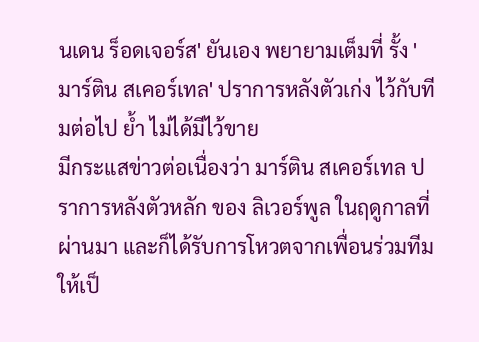นเดน ร็อดเจอร์ส' ยันเอง พยายามเต็มที่ รั้ง 'มาร์ติน สเคอร์เทล' ปราการหลังตัวเก่ง ไว้กับทีมต่อไป ย้ำ ไม่ได้มีไว้ขาย
มีกระแสข่าวต่อเนื่องว่า มาร์ติน สเคอร์เทล ปราการหลังตัวหลัก ของ ลิเวอร์พูล ในฤดูกาลที่ผ่านมา และก็ได้รับการโหวตจากเพื่อนร่วมทีม ให้เป็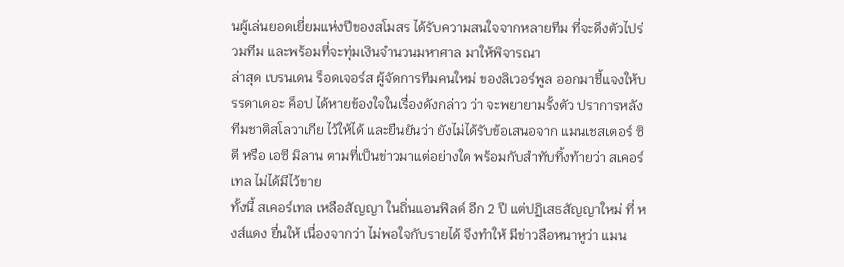นผู้เล่นยอดเยี่ยมแห่งปีของสโมสร ได้รับความสนใจจากหลายทีม ที่จะดึงตัวไปร่วมทีม และพร้อมที่จะทุ่มเงินจำนวนมหาศาล มาให้พิจารณา
ล่าสุด เบรนเดน ร็อดเจอร์ส ผู้จัดการทีมคนใหม่ ของลิเวอร์พูล ออกมาชี้แจงให้บรรดาเดอะ ค็อป ได้หายข้องใจในเรื่องดังกล่าว ว่า จะพยายามรั้งตัว ปราการหลังทีมชาติสโลวาเกีย ไว้ให้ได้ และยืนยันว่า ยังไม่ได้รับข้อเสนอจาก แมนเชสเตอร์ ซิตี หรือ เอซี มิลาน ตามที่เป็นข่าวมาแต่อย่างใด พร้อมกับสำทับทิ้งท้ายว่า สเคอร์เทล ไม่ได้มีไว้ขาย
ทั้งนี้ สเคอร์เทล เหลือสัญญา ในถิ่นแอนฟิลด์ อีก 2 ปี แต่ปฏิเสธสัญญาใหม่ ที่ หงส์แดง ยื่นให้ เนื่องจากว่า ไม่พอใจกับรายได้ จึงทำให้ มีข่าวลือหนาหูว่า แมน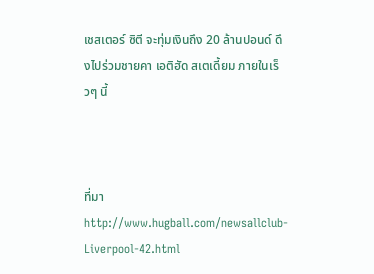เชสเตอร์ ซิตี จะทุ่มเงินถึง 20 ล้านปอนด์ ดึงไปร่วมชายคา เอติฮัด สเตเดี้ยม ภายในเร็วๆ นี้



ที่มา http://www.hugball.com/newsallclub-Liverpool-42.html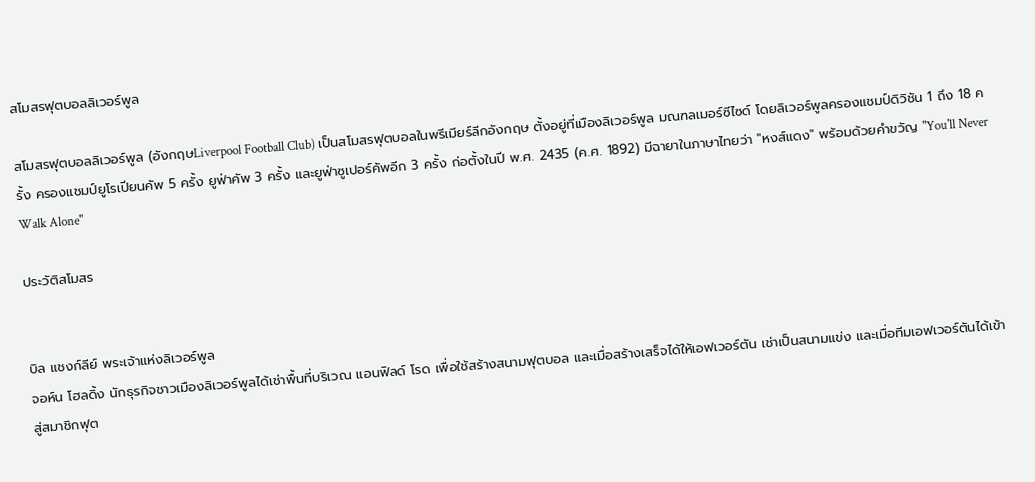สโมสรฟุตบอลลิเวอร์พูล

สโมสรฟุตบอลลิเวอร์พูล (อังกฤษLiverpool Football Club) เป็นสโมสรฟุตบอลในพรีเมียร์ลีกอังกฤษ ตั้งอยู่ที่เมืองลิเวอร์พูล มณฑลเมอร์ซีไซด์ โดยลิเวอร์พูลครองแชมป์ดิวิชัน 1 ถึง 18 ครั้ง ครองแชมป์ยูโรเปียนคัพ 5 ครั้ง ยูฟ่าคัพ 3 ครั้ง และยูฟ่าซูเปอร์คัพอีก 3 ครั้ง ก่อตั้งในปี พ.ศ. 2435 (ค.ศ. 1892) มีฉายาในภาษาไทยว่า "หงส์แดง" พร้อมด้วยคำขวัญ "You'll Never Walk Alone"

ประวัติสโมสร


บิล แชงก์ลีย์ พระเจ้าแห่งลิเวอร์พูล
จอห์น โฮลดิ้ง นักธุรกิจชาวเมืองลิเวอร์พูลได้เช่าพื้นที่บริเวณ แอนฟิลด์ โรด เพื่อใช้สร้างสนามฟุตบอล และเมื่อสร้างเสร็จได้ให้เอฟเวอร์ตัน เช่าเป็นสนามแข่ง และเมื่อทีมเอฟเวอร์ตันได้เข้าสู่สมาชิกฟุต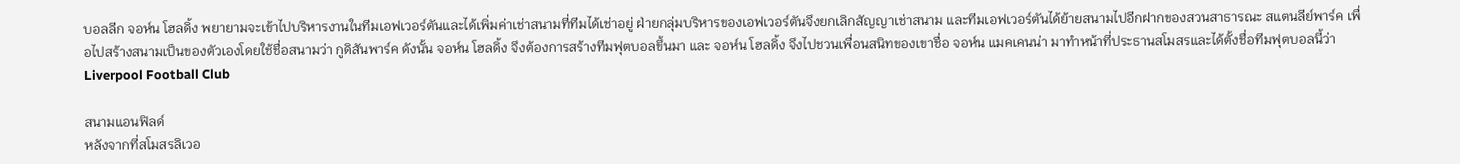บอลลีก จอห์น โฮลดิ้ง พยายามจะเข้าไปบริหารงานในทีมเอฟเวอร์ตันและได้เพิ่มค่าเช่าสนามที่ทีมได้เช่าอยู่ ฝ่ายกลุ่มบริหารของเอฟเวอร์ตันจึงยกเลิกสัญญาเช่าสนาม และทีมเอฟเวอร์ตันได้ย้ายสนามไปอีกฝากของสวนสาธารณะ สแตนลีย์พาร์ค เพื่อไปสร้างสนามเป็นของตัวเองโดยใช้ชื่อสนามว่า กูดิสันพาร์ค ดังนั้น จอห์น โฮลดิ้ง จึงต้องการสร้างทีมฟุตบอลขึ้นมา และ จอห์น โฮลดิ้ง จึงไปชวนเพื่อนสนิทของเขาชื่อ จอห์น แมคเคนน่า มาทำหน้าที่ประธานสโมสรและได้ตั้งชื่อทีมฟุตบอลนี้ว่า Liverpool Football Club

สนามแอนฟิลด์
หลังจากที่สโมสรลิเวอ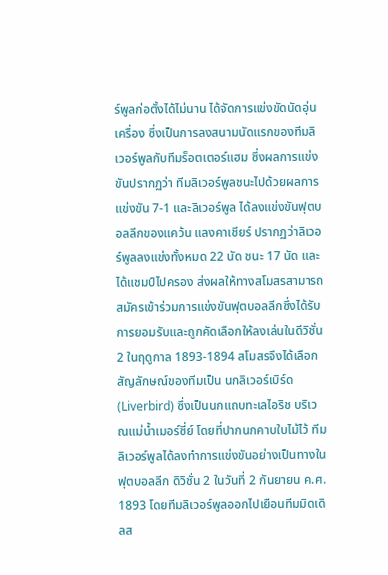ร์พูลก่อตั้งได้ไม่นาน ได้จัดการแข่งขัดนัดอุ่นเครื่อง ซึ่งเป็นการลงสนามนัดแรกของทีมลิเวอร์พูลกับทีมร็อตเตอร์แฮม ซึ่งผลการแข่งขันปรากฏว่า ทีมลิเวอร์พูลชนะไปด้วยผลการแข่งขัน 7-1 และลิเวอร์พูล ได้ลงแข่งขันฟุตบอลลีกของแคว้น แลงคาเชียร์ ปรากฏว่าลิเวอร์พูลลงแข่งทั้งหมด 22 นัด ชนะ 17 นัด และได้แชมป์ไปครอง ส่งผลให้ทางสโมสรสามารถสมัครเข้าร่วมการแข่งขันฟุตบอลลีกซึ่งได้รับการยอมรับและถูกคัดเลือกให้ลงเล่นในดีวิชั่น 2 ในฤดูกาล 1893-1894 สโมสรจึงได้เลือกสัญลักษณ์ของทีมเป็น นกลิเวอร์เบิร์ด (Liverbird) ซึ่งเป็นนกแถบทะเลไอริช บริเวณแม่น้ำเมอร์ซี่ย์ โดยที่ปากนกคาบใบไม้ไว้ ทีมลิเวอร์พูลได้ลงทำการแข่งขันอย่างเป็นทางในฟุตบอลลีก ดิวิชั่น 2 ในวันที่ 2 กันยายน ค.ศ. 1893 โดยทีมลิเวอร์พูลออกไปเยือนทีมมิดเดิลส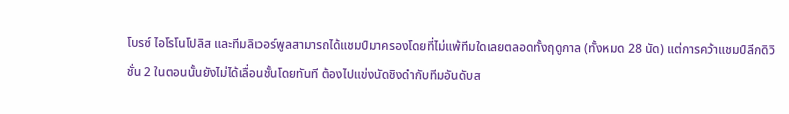โบรซ์ ไอโรโนโปลิส และทีมลิเวอร์พูลสามารถได้แชมป์มาครองโดยที่ไม่แพ้ทีมใดเลยตลอดทั้งฤดูกาล (ทั้งหมด 28 นัด) แต่การคว้าแชมป์ลีกดิวิชั่น 2 ในตอนนั้นยังไม่ได้เลื่อนชั้นโดยทันที ต้องไปแข่งนัดชิงดำกับทีมอันดับส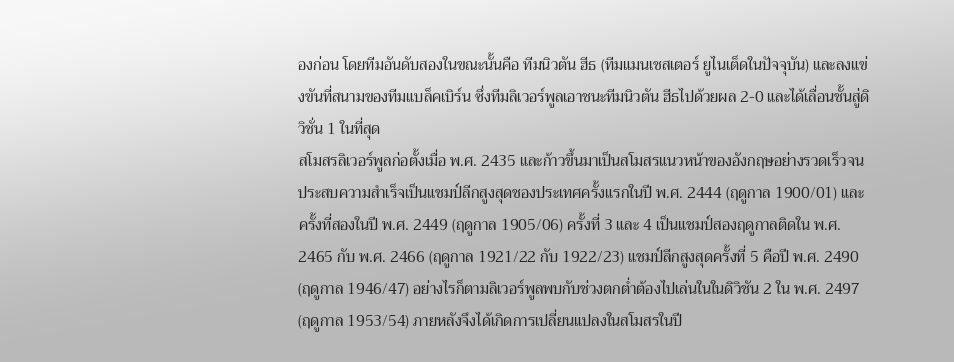องก่อน โดยทีมอันดับสองในขณะนั้นคือ ทีมนิวตัน ฮีธ (ทีมแมนเชสเตอร์ ยูไนเต็ดในปัจจุบัน) และลงแข่งขันที่สนามของทีมแบล็คเบิร์น ซึ่งทีมลิเวอร์พูลเอาชนะทีมนิวตัน ฮีธไปด้วยผล 2-0 และได้เลื่อนชั้นสู่ดิวิชั่น 1 ในที่สุด
สโมสรลิเวอร์พูลก่อตั้งเมื่อ พ.ศ. 2435 และก้าวขึ้นมาเป็นสโมสรแนวหน้าของอังกฤษอย่างรวดเร็วจนประสบความสำเร็จเป็นแชมป์ลีกสูงสุดชองประเทศครั้งแรกในปี พ.ศ. 2444 (ฤดูกาล 1900/01) และครั้งที่สองในปี พ.ศ. 2449 (ฤดูกาล 1905/06) ครั้งที่ 3 และ 4 เป็นแชมป์สองฤดูกาลติดใน พ.ศ. 2465 กับ พ.ศ. 2466 (ฤดูกาล 1921/22 กับ 1922/23) แชมป์ลีกสูงสุดครั้งที่ 5 คือปี พ.ศ. 2490 (ฤดูกาล 1946/47) อย่างไรก็ตามลิเวอร์พูลพบกับช่วงตกต่ำต้องไปเล่นในในดิวิชัน 2 ใน พ.ศ. 2497 (ฤดูกาล 1953/54) ภายหลังจึงได้เกิดการเปลี่ยนแปลงในสโมสรในปี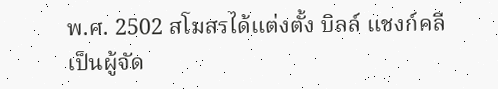พ.ศ. 2502 สโมสรได้แต่งตั้ง บิลล์ แชงก์คลี เป็นผู้จัด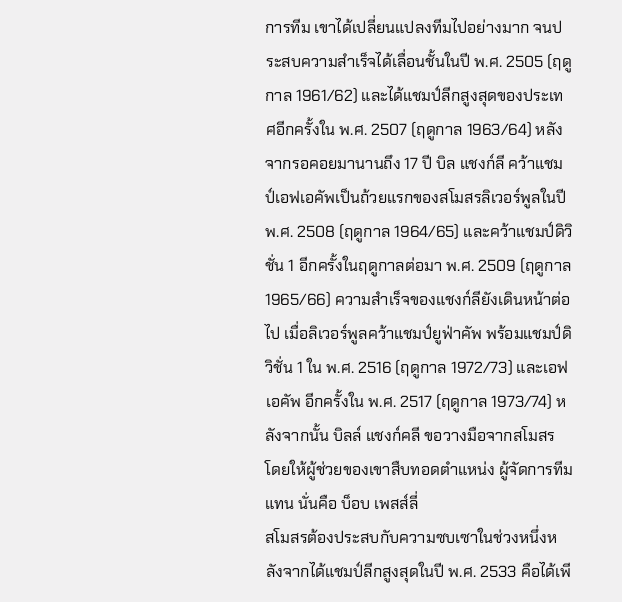การทีม เขาได้เปลี่ยนแปลงทีมไปอย่างมาก จนประสบความสำเร็จได้เลื่อนชั้นในปี พ.ศ. 2505 (ฤดูกาล 1961/62) และได้แชมป์ลีกสูงสุดของประเทศอีกครั้งใน พ.ศ. 2507 (ฤดูกาล 1963/64) หลังจากรอคอยมานานถึง 17 ปี บิล แชงก์ลี คว้าแชมป์เอฟเอคัพเป็นถ้วยแรกของสโมสรลิเวอร์พูลในปี พ.ศ. 2508 (ฤดูกาล 1964/65) และคว้าแชมป์ดิวิชั่น 1 อีกครั้งในฤดูกาลต่อมา พ.ศ. 2509 (ฤดูกาล 1965/66) ความสำเร็จของแชงก์ลียังเดินหน้าต่อไป เมื่อลิเวอร์พูลคว้าแชมป์ยูฟ่าคัพ พร้อมแชมป์ดิวิชั่น 1 ใน พ.ศ. 2516 (ฤดูกาล 1972/73) และเอฟเอคัพ อีกครั้งใน พ.ศ. 2517 (ฤดูกาล 1973/74) หลังจากนั้น บิลล์ แชงก์คลี ขอวางมือจากสโมสร โดยให้ผู้ช่วยของเขาสืบทอดตำแหน่ง ผู้จัดการทีมแทน นั่นคือ บ็อบ เพสส์ลี่
สโมสรต้องประสบกับความซบเซาในช่วงหนึ่งหลังจากได้แชมป์ลีกสูงสุดในปี พ.ศ. 2533 คือได้เพี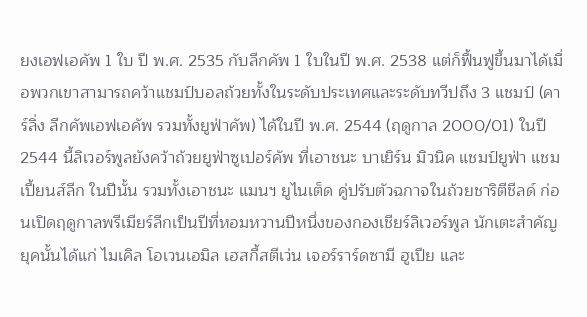ยงเอฟเอคัพ 1 ใบ ปี พ.ศ. 2535 กับลีกคัพ 1 ใบในปี พ.ศ. 2538 แต่ก็ฟื้นฟูขึ้นมาได้เมื่อพวกเขาสามารถคว้าแชมป์บอลถ้วยทั้งในระดับประเทศและระดับทวีปถึง 3 แชมป์ (คาร์ลิ่ง ลีกคัพเอฟเอคัพ รวมทั้งยูฟ่าคัพ) ได้ในปี พ.ศ. 2544 (ฤดูกาล 2000/01) ในปี 2544 นี้ลิเวอร์พูลยังคว้าถ้วยยูฟ่าซูเปอร์คัพ ที่เอาชนะ บาเยิร์น มิวนิค แชมป์ยูฟ่า แชมเปี้ยนส์ลีก ในปีนั้น รวมทั้งเอาชนะ แมนฯ ยูไนเต็ด คู่ปรับตัวฉกาจในถ้วยชาริตีชีลด์ ก่อนเปิดฤดูกาลพรีเมียร์ลีกเป็นปีที่หอมหวานปีหนึ่งของกองเชียร์ลิเวอร์พูล นักเตะสำคัญยุคนั้นได้แก่ ไมเคิล โอเวนเอมิล เฮสกี้สตีเว่น เจอร์ราร์ดซามี ฮูเปีย และ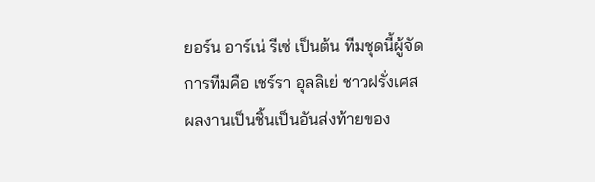ยอร์น อาร์เน่ รีเซ่ เป็นต้น ทีมชุดนี้ผู้จัดการทีมคือ เชร์รา อุลลิเย่ ชาวฝรั่งเศส ผลงานเป็นชิ้นเป็นอันส่งท้ายของ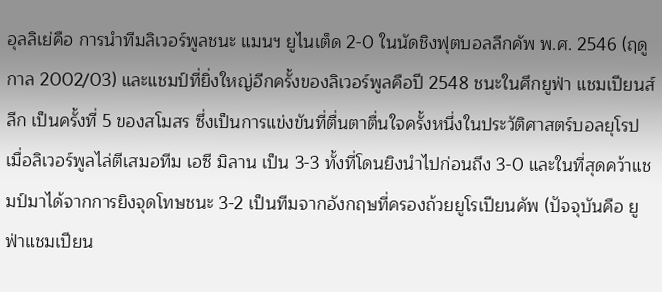อุลลิเย่คือ การนำทีมลิเวอร์พูลชนะ แมนฯ ยูไนเต็ด 2-0 ในนัดชิงฟุตบอลลีกคัพ พ.ศ. 2546 (ฤดูกาล 2002/03) และแชมป์ที่ยิ่งใหญ่อีกครั้งของลิเวอร์พูลคือปี 2548 ชนะในศึกยูฟ่า แชมเปียนส์ลีก เป็นครั้งที่ 5 ของสโมสร ซึ่งเป็นการแข่งขันที่ตื่นตาตื่นใจครั้งหนึ่งในประวัติศาสตร์บอลยุโรป เมื่อลิเวอร์พูลไล่ตีเสมอทีม เอซี มิลาน เป็น 3-3 ทั้งที่โดนยิงนำไปก่อนถึง 3-0 และในที่สุดคว้าแชมป์มาได้จากการยิงจุดโทษชนะ 3-2 เป็นทีมจากอังกฤษที่ครองถ้วยยูโรเปียนคัพ (ปัจจุบันคือ ยูฟ่าแชมเปียน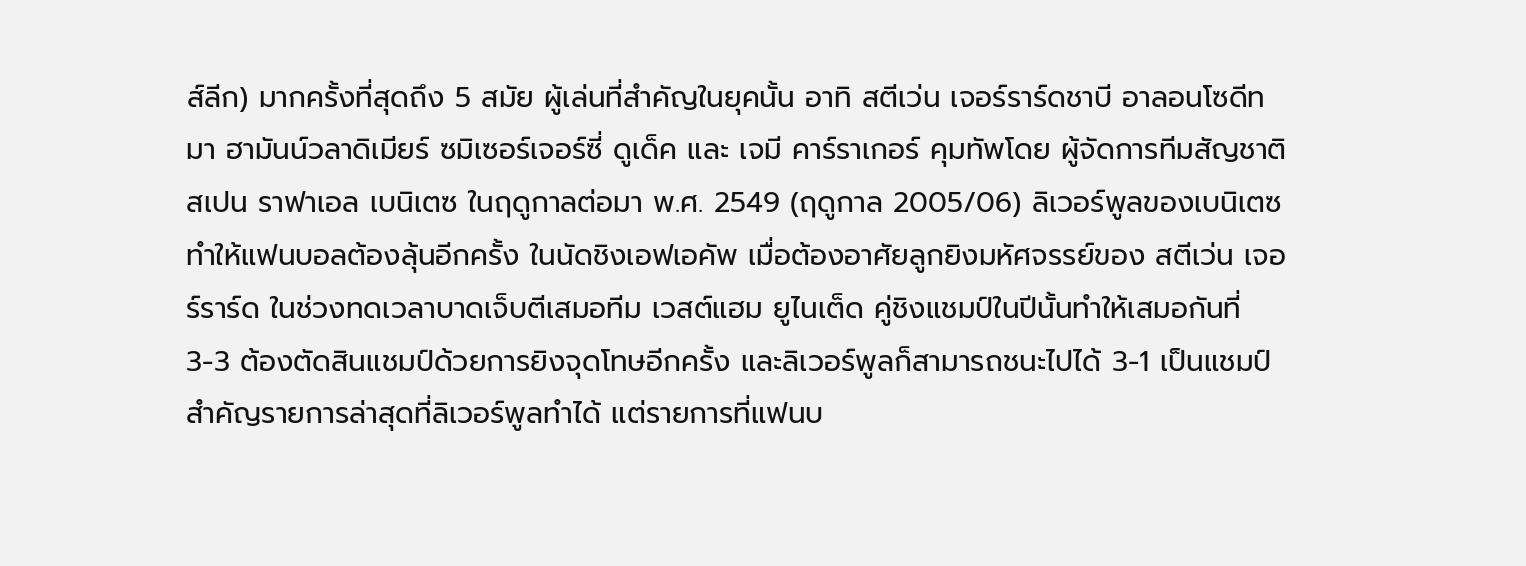ส์ลีก) มากครั้งที่สุดถึง 5 สมัย ผู้เล่นที่สำคัญในยุคนั้น อาทิ สตีเว่น เจอร์ราร์ดชาบี อาลอนโซดีทมา ฮามันน์วลาดิเมียร์ ซมิเซอร์เจอร์ซี่ ดูเด็ค และ เจมี คาร์ราเกอร์ คุมทัพโดย ผู้จัดการทีมสัญชาติสเปน ราฟาเอล เบนิเตซ ในฤดูกาลต่อมา พ.ศ. 2549 (ฤดูกาล 2005/06) ลิเวอร์พูลของเบนิเตซทำให้แฟนบอลต้องลุ้นอีกครั้ง ในนัดชิงเอฟเอคัพ เมื่อต้องอาศัยลูกยิงมหัศจรรย์ของ สตีเว่น เจอร์ราร์ด ในช่วงทดเวลาบาดเจ็บตีเสมอทีม เวสต์แฮม ยูไนเต็ด คู่ชิงแชมป์ในปีนั้นทำให้เสมอกันที่ 3-3 ต้องตัดสินแชมป์ด้วยการยิงจุดโทษอีกครั้ง และลิเวอร์พูลก็สามารถชนะไปได้ 3-1 เป็นแชมป์สำคัญรายการล่าสุดที่ลิเวอร์พูลทำได้ แต่รายการที่แฟนบ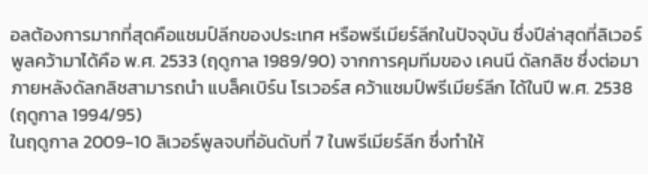อลต้องการมากที่สุดคือแชมป์ลีกของประเทศ หรือพรีเมียร์ลีกในปัจจุบัน ซึ่งปีล่าสุดที่ลิเวอร์พูลคว้ามาได้คือ พ.ศ. 2533 (ฤดูกาล 1989/90) จากการคุมทีมของ เคนนี ดัลกลิช ซึ่งต่อมาภายหลังดัลกลิชสามารถนำ แบล็คเบิร์น โรเวอร์ส คว้าแชมป์พรีเมียร์ลีก ได้ในปี พ.ศ. 2538 (ฤดูกาล 1994/95)
ในฤดูกาล 2009-10 ลิเวอร์พูลจบที่อันดับที่ 7 ในพรีเมียร์ลีก ซึ่งทำให้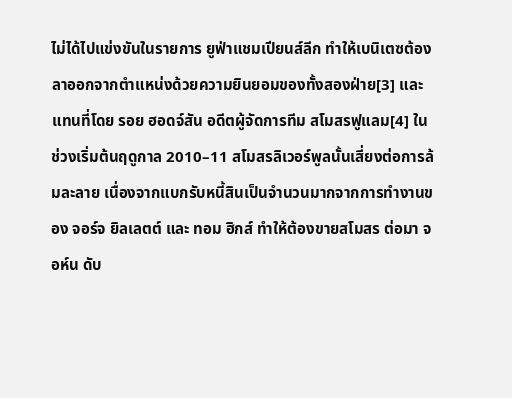ไม่ได้ไปแข่งขันในรายการ ยูฟ่าแชมเปียนส์ลีก ทำให้เบนิเตซต้องลาออกจากตำแหน่งด้วยความยินยอมของทั้งสองฝ่าย[3] และแทนที่โดย รอย ฮอดจ์สัน อดีตผู้จัดการทีม สโมสรฟูแลม[4] ในช่วงเริ่มต้นฤดูกาล 2010–11 สโมสรลิเวอร์พูลนั้นเสี่ยงต่อการล้มละลาย เนื่องจากแบกรับหนี้สินเป็นจำนวนมากจากการทำงานของ จอร์จ ยิลเลตต์ และ ทอม ฮิกส์ ทำให้ต้องขายสโมสร ต่อมา จอห์น ดับ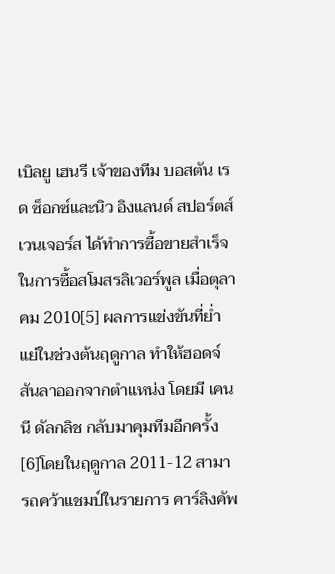เบิลยู เฮนรี เจ้าของทีม บอสตัน เรด ซ็อกซ์และนิว อิงแลนด์ สปอร์ตส์ เวนเจอร์ส ได้ทำการซื้อขายสำเร็จในการซื้อสโมสรลิเวอร์พูล เมื่อตุลาคม 2010[5] ผลการแข่งขันที่ย่ำแย่ในช่วงต้นฤดูกาล ทำให้ฮอดจ์สันลาออกจากตำแหน่ง โดยมี เคนนี ดัลกลิช กลับมาคุมทีมอีกครั้ง [6]โดยในฤดูกาล 2011-12 สามารถคว้าแชมป์ในรายการ คาร์ลิงคัพ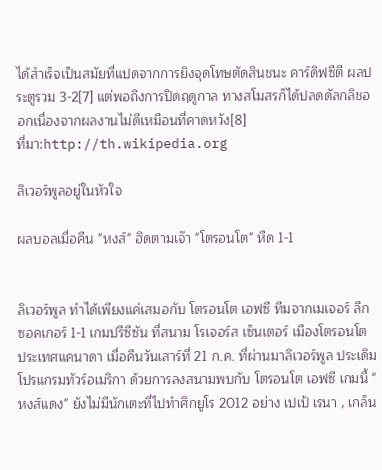ได้สำเร็จเป็นสมัยที่แปดจากการยิงจุดโทษตัดสินชนะ คาร์ดิฟซีตี ผลประตูรวม 3-2[7] แต่พอถึงการปิดฤดูกาล ทางสโมสรก็ได้ปลดดัลกลิชออกเนื่องจากผลงานไม่ดีเหมือนที่คาดหวัง[8]
ที่มา:http://th.wikipedia.org

ลิเวอร์พูลอยู่ในหัวใจ

ผลบอลเมื่อคืน "หงส์" ฮึดตามเจ๊า "โตรอนโต" หืด 1-1


ลิเวอร์พูล ทำได้เพียงแค่เสมอกับ โตรอนโต เอฟซี ทีมจากเมเจอร์ ลีก ซอคเกอร์ 1-1 เกมปรีซีซัน ที่สนาม โรเจอร์ส เซ็นเตอร์ เมืองโตรอนโต ประเทศแคนาดา เมื่อคืนวันเสาร์ที่ 21 ก.ค. ที่ผ่านมาลิเวอร์พูล ประเดิมโปรแกรมทัวร์อเมริกา ด้วยการลงสนามพบกับ โตรอนโต เอฟซี เกมนี้ "หงส์แดง" ยังไม่มีนักเตะที่ไปทำศึกยูโร 2012 อย่าง เปเป้ เรนา , เกล็น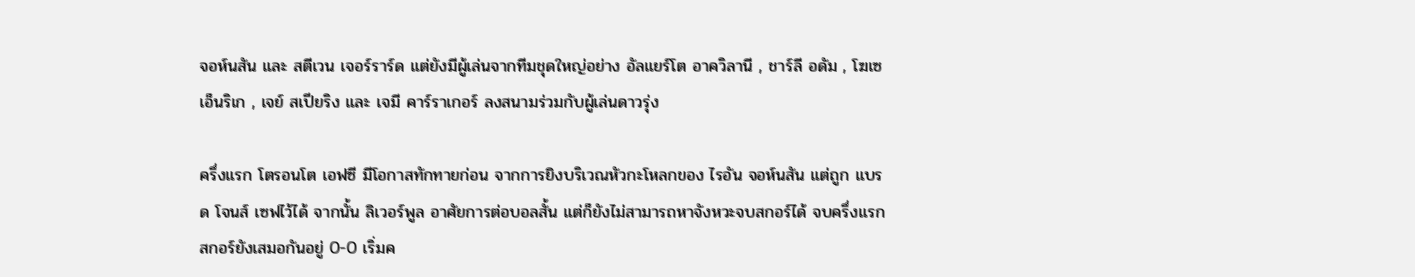จอห์นสัน และ สตีเวน เจอร์ราร์ด แต่ยังมีผู้เล่นจากทีมชุดใหญ่อย่าง อัลแยร์โต อาควิลานี , ชาร์ลี อดัม , โฆเซ เอ็นริเก , เจย์ สเปียริง และ เจมี คาร์ราเกอร์ ลงสนามร่วมกับผู้เล่นดาวรุ่ง

ครึ่งแรก โตรอนโต เอฟซี มีโอกาสทักทายก่อน จากการยิงบริเวณหัวกะโหลกของ ไรอัน จอห์นสัน แต่ถูก แบรด โจนส์ เซฟไว้ได้ จากนั้น ลิเวอร์พูล อาศัยการต่อบอลสั้น แต่ก็ยังไม่สามารถหาจังหวะจบสกอร์ได้ จบครึ่งแรก สกอร์ยังเสมอกันอยู่ 0-0 เริ่มค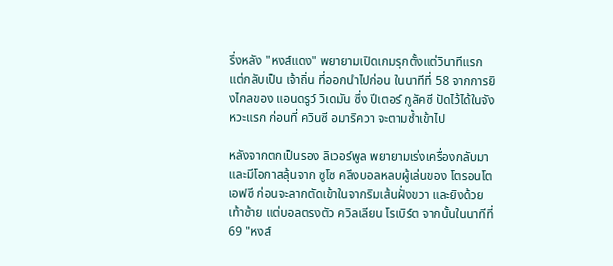รึ่งหลัง "หงส์แดง" พยายามเปิดเกมรุกตั้งแต่วินาทีแรก แต่กลับเป็น เจ้าถิ่น ที่ออกนำไปก่อน ในนาทีที่ 58 จากการยิงไกลของ แอนดรูว์ วิเดมัน ซึ่ง ปีเตอร์ กูลัคซี ปัดไว้ได้ในจังหวะแรก ก่อนที่ ควินซี อมาริควา จะตามซ้ำเข้าไป

หลังจากตกเป็นรอง ลิเวอร์พูล พยายามเร่งเครื่องกลับมา และมีโอกาสลุ้นจาก ซูโซ คลึงบอลหลบผู้เล่นของ โตรอนโต เอฟซี ก่อนจะลากตัดเข้าในจากริมเส้นฝั่งขวา และยิงด้วยเท้าซ้าย แต่บอลตรงตัว ควิลเลียน โรเบิร์ต จากนั้นในนาทีที่ 69 "หงส์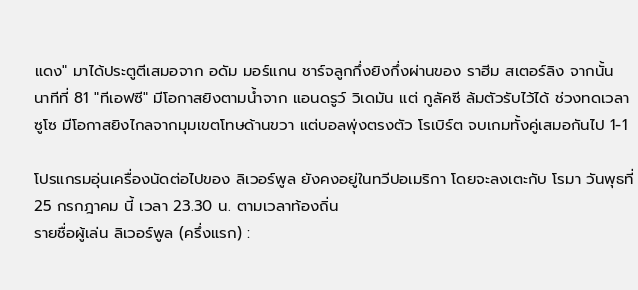แดง" มาได้ประตูตีเสมอจาก อดัม มอร์แกน ชาร์จลูกกึ่งยิงกึ่งผ่านของ ราฮีม สเตอร์ลิง จากนั้น นาทีที่ 81 "ทีเอฟซี" มีโอกาสยิงตามน้ำจาก แอนดรูว์ วิเดมัน แต่ กูลัคซี ล้มตัวรับไว้ได้ ช่วงทดเวลา ซูโซ มีโอกาสยิงไกลจากมุมเขตโทษด้านขวา แต่บอลพุ่งตรงตัว โรเบิร์ต จบเกมทั้งคู่เสมอกันไป 1-1

โปรแกรมอุ่นเครื่องนัดต่อไปของ ลิเวอร์พูล ยังคงอยู่ในทวีปอเมริกา โดยจะลงเตะกับ โรมา วันพุธที่ 25 กรกฎาคม นี้ เวลา 23.30 น. ตามเวลาท้องถิ่น
รายชื่อผู้เล่น ลิเวอร์พูล (ครึ่งแรก) :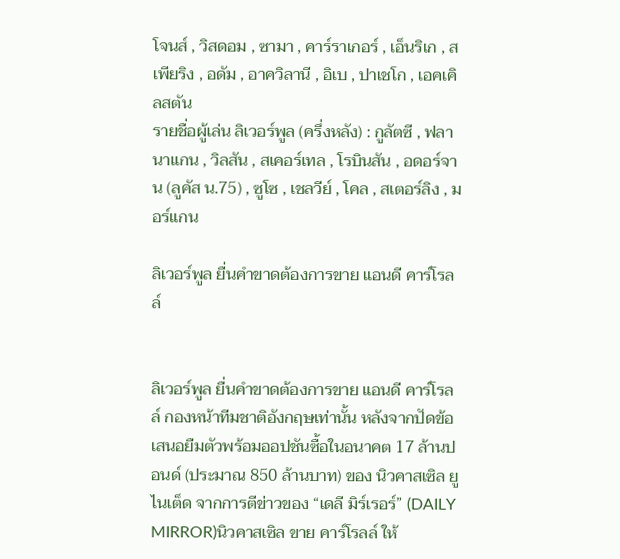โจนส์ , วิสดอม , ซามา , คาร์ราเกอร์ , เอ็นริเก , สเพียริง , อดัม , อาควิลานี , อิเบ , ปาเชโก , เอคเคิลสตัน
รายชื่อผู้เล่น ลิเวอร์พูล (ครึ่งหลัง) : กูลัตซี , ฟลานาแกน , วิลสัน , สเคอร์เทล , โรบินสัน , อดอร์จาน (ลูคัส น.75) , ซูโซ , เชลวีย์ , โคล , สเตอร์ลิง , มอร์แกน

ลิเวอร์พูล ยื่นคำขาดต้องการขาย แอนดี คาร์โรลล์


ลิเวอร์พูล ยื่นคำขาดต้องการขาย แอนดี คาร์โรลล์ กองหน้าทีมชาติอังกฤษเท่านั้น หลังจากปัดข้อเสนอยืมตัวพร้อมออปชันซื้อในอนาคต 17 ล้านปอนด์ (ประมาณ 850 ล้านบาท) ของ นิวคาสเซิล ยูไนเต็ด จากการตีข่าวของ “เดลี มิร์เรอร์” (DAILY MIRROR)นิวคาสเซิล ขาย คาร์โรลล์ ให้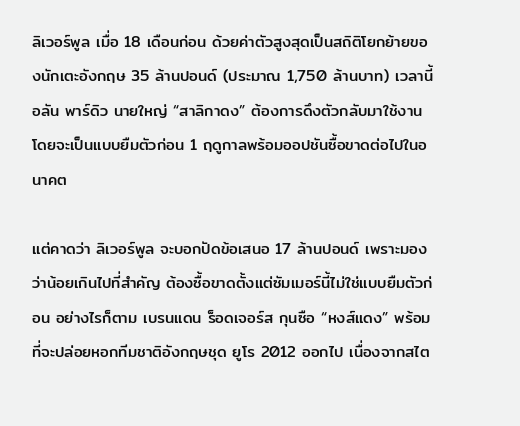ลิเวอร์พูล เมื่อ 18 เดือนก่อน ด้วยค่าตัวสูงสุดเป็นสถิติโยกย้ายของนักเตะอังกฤษ 35 ล้านปอนด์ (ประมาณ 1,750 ล้านบาท) เวลานี้ อลัน พาร์ดิว นายใหญ่ “สาลิกาดง” ต้องการดึงตัวกลับมาใช้งานโดยจะเป็นแบบยืมตัวก่อน 1 ฤดูกาลพร้อมออปชันซื้อขาดต่อไปในอนาคต

แต่คาดว่า ลิเวอร์พูล จะบอกปัดข้อเสนอ 17 ล้านปอนด์ เพราะมองว่าน้อยเกินไปที่สำคัญ ต้องซื้อขาดตั้งแต่ซัมเมอร์นี้ไม่ใช่แบบยืมตัวก่อน อย่างไรก็ตาม เบรนแดน ร็อดเจอร์ส กุนซือ “หงส์แดง” พร้อมที่จะปล่อยหอกทีมชาติอังกฤษชุด ยูโร 2012 ออกไป เนื่องจากสไต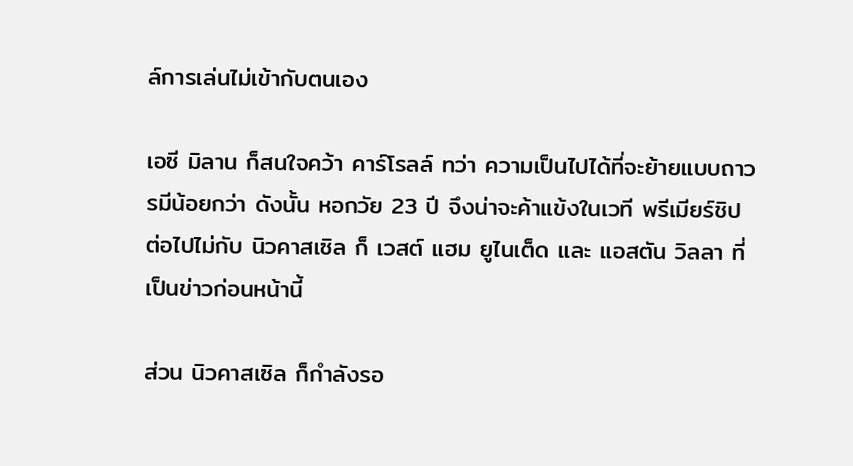ล์การเล่นไม่เข้ากับตนเอง

เอซี มิลาน ก็สนใจคว้า คาร์โรลล์ ทว่า ความเป็นไปได้ที่จะย้ายแบบถาวรมีน้อยกว่า ดังนั้น หอกวัย 23 ปี จึงน่าจะค้าแข้งในเวที พรีเมียร์ชิป ต่อไปไม่กับ นิวคาสเซิล ก็ เวสต์ แฮม ยูไนเต็ด และ แอสตัน วิลลา ที่เป็นข่าวก่อนหน้านี้

ส่วน นิวคาสเซิล ก็กำลังรอ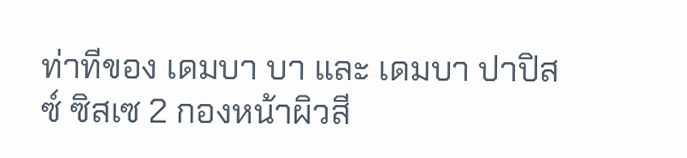ท่าทีของ เดมบา บา และ เดมบา ปาปิสซ์ ซิสเซ 2 กองหน้าผิวสี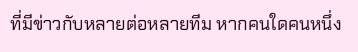ที่มีข่าวกับหลายต่อหลายทีม หากคนใดคนหนึ่ง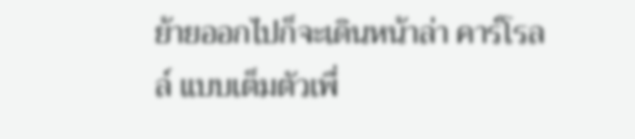ย้ายออกไปก็จะเดินหน้าล่า คาร์โรลล์ แบบเต็มตัวเพื่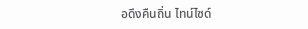อดึงคืนถิ่น ไทน์ไซด์